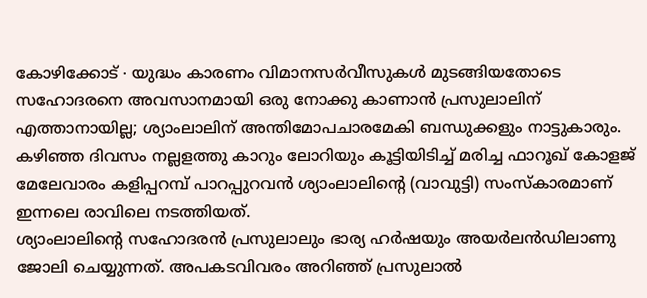കോഴിക്കോട് ∙ യുദ്ധം കാരണം വിമാനസർവീസുകൾ മുടങ്ങിയതോടെ സഹോദരനെ അവസാനമായി ഒരു നോക്കു കാണാൻ പ്രസുലാലിന് എത്താനായില്ല; ശ്യാംലാലിന് അന്തിമോപചാരമേകി ബന്ധുക്കളും നാട്ടുകാരും. കഴിഞ്ഞ ദിവസം നല്ലളത്തു കാറും ലോറിയും കൂട്ടിയിടിച്ച് മരിച്ച ഫാറൂഖ് കോളജ് മേലേവാരം കളിപ്പറമ്പ് പാറപ്പുറവൻ ശ്യാംലാലിന്റെ (വാവുട്ടി) സംസ്കാരമാണ് ഇന്നലെ രാവിലെ നടത്തിയത്.
ശ്യാംലാലിന്റെ സഹോദരൻ പ്രസുലാലും ഭാര്യ ഹർഷയും അയർലൻഡിലാണു ജോലി ചെയ്യുന്നത്. അപകടവിവരം അറിഞ്ഞ് പ്രസുലാൽ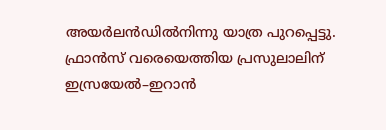അയർലൻഡിൽനിന്നു യാത്ര പുറപ്പെട്ടു.
ഫ്രാൻസ് വരെയെത്തിയ പ്രസുലാലിന് ഇസ്രയേൽ–ഇറാൻ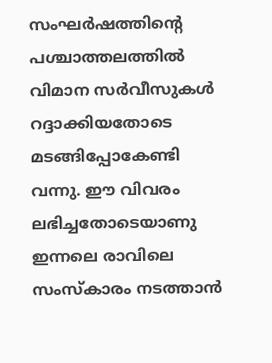സംഘർഷത്തിന്റെ പശ്ചാത്തലത്തിൽ വിമാന സർവീസുകൾ റദ്ദാക്കിയതോടെ മടങ്ങിപ്പോകേണ്ടി വന്നു. ഈ വിവരം ലഭിച്ചതോടെയാണു ഇന്നലെ രാവിലെ സംസ്കാരം നടത്താൻ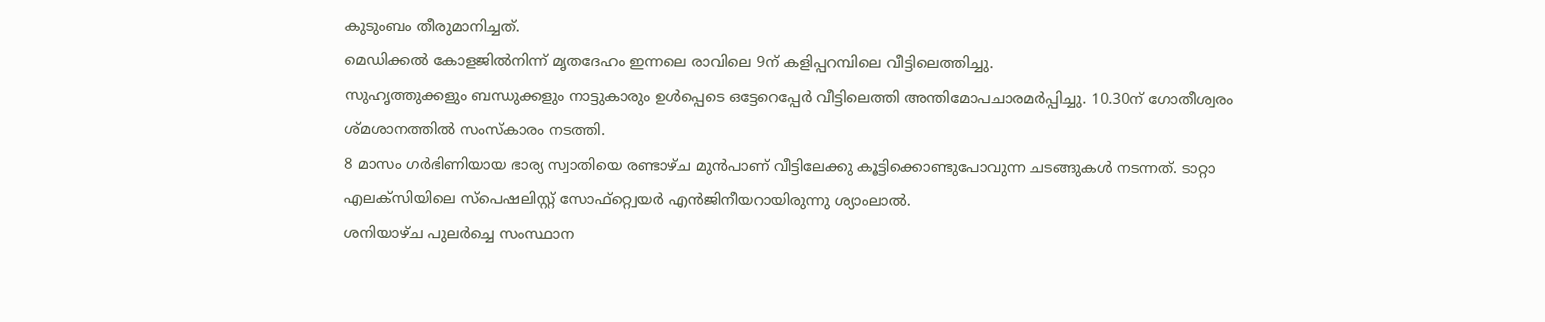കുടുംബം തീരുമാനിച്ചത്.
മെഡിക്കൽ കോളജിൽനിന്ന് മൃതദേഹം ഇന്നലെ രാവിലെ 9ന് കളിപ്പറമ്പിലെ വീട്ടിലെത്തിച്ചു.
സുഹൃത്തുക്കളും ബന്ധുക്കളും നാട്ടുകാരും ഉൾപ്പെടെ ഒട്ടേറെപ്പേർ വീട്ടിലെത്തി അന്തിമോപചാരമർപ്പിച്ചു. 10.30ന് ഗോതീശ്വരം ശ്മശാനത്തിൽ സംസ്കാരം നടത്തി.
8 മാസം ഗർഭിണിയായ ഭാര്യ സ്വാതിയെ രണ്ടാഴ്ച മുൻപാണ് വീട്ടിലേക്കു കൂട്ടിക്കൊണ്ടുപോവുന്ന ചടങ്ങുകൾ നടന്നത്. ടാറ്റാ എലക്സിയിലെ സ്പെഷലിസ്റ്റ് സോഫ്റ്റ്വെയർ എൻജിനീയറായിരുന്നു ശ്യാംലാൽ.
ശനിയാഴ്ച പുലർച്ചെ സംസ്ഥാന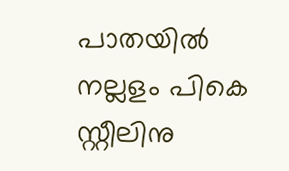പാതയിൽ നല്ലളം പികെ സ്റ്റീലിനു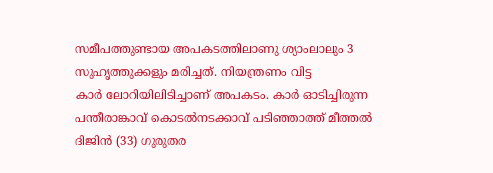സമീപത്തുണ്ടായ അപകടത്തിലാണു ശ്യാംലാലും 3 സുഹൃത്തുക്കളും മരിച്ചത്. നിയന്ത്രണം വിട്ട
കാർ ലോറിയിലിടിച്ചാണ് അപകടം. കാർ ഓടിച്ചിരുന്ന പന്തീരാങ്കാവ് കൊടൽനടക്കാവ് പടിഞ്ഞാത്ത് മീത്തൽ ദിജിൻ (33) ഗുരുതര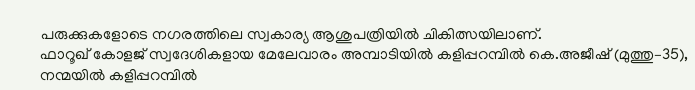പരുക്കുകളോടെ നഗരത്തിലെ സ്വകാര്യ ആശുപത്രിയിൽ ചികിത്സയിലാണ്.
ഫാറൂഖ് കോളജ് സ്വദേശികളായ മേലേവാരം അമ്പാടിയിൽ കളിപ്പറമ്പിൽ കെ.അജീഷ് (മുത്തു–35), നന്മയിൽ കളിപ്പറമ്പിൽ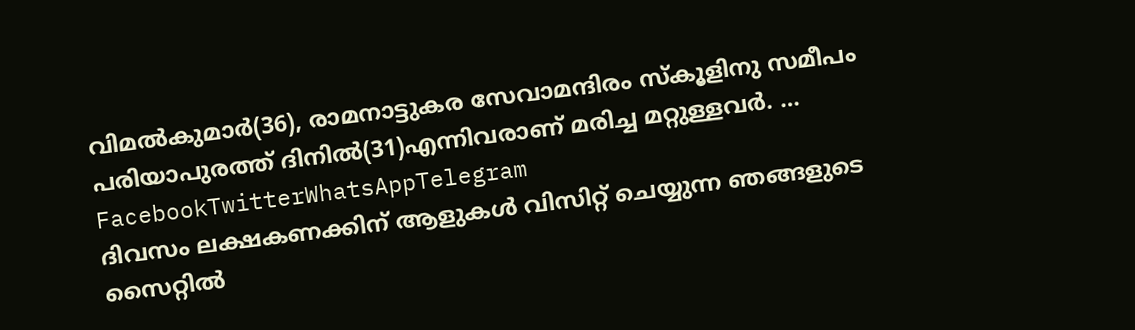വിമൽകുമാർ(36), രാമനാട്ടുകര സേവാമന്ദിരം സ്കൂളിനു സമീപം പരിയാപുരത്ത് ദിനിൽ(31)എന്നിവരാണ് മരിച്ച മറ്റുള്ളവർ. … FacebookTwitterWhatsAppTelegram
ദിവസം ലക്ഷകണക്കിന് ആളുകൾ വിസിറ്റ് ചെയ്യുന്ന ഞങ്ങളുടെ സൈറ്റിൽ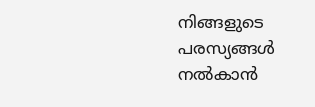നിങ്ങളുടെ പരസ്യങ്ങൾ നൽകാൻ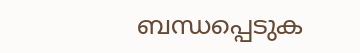ബന്ധപ്പെടുക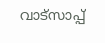വാട്സാപ്പ്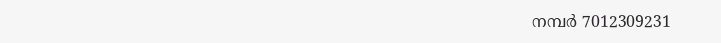നമ്പർ 7012309231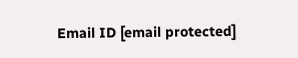Email ID [email protected]